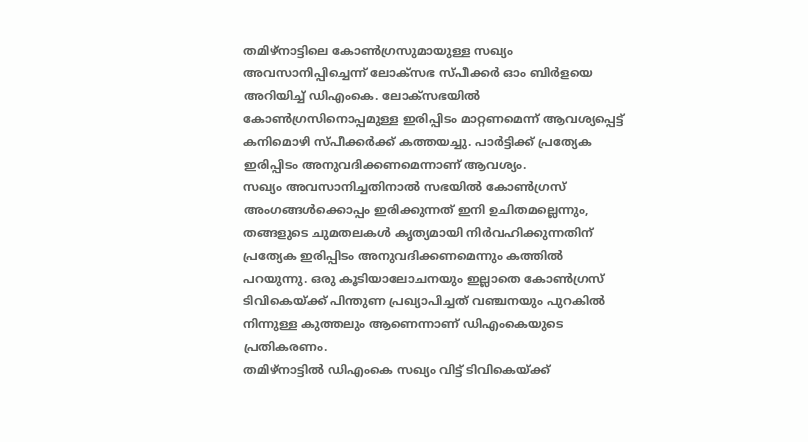തമിഴ്നാട്ടിലെ കോൺഗ്രസുമായുള്ള സഖ്യം അവസാനിപ്പിച്ചെന്ന് ലോക്സഭ സ്പീക്കർ ഓം ബിർളയെ അറിയിച്ച് ഡിഎംകെ. ലോക്സഭയിൽ കോൺഗ്രസിനൊപ്പമുള്ള ഇരിപ്പിടം മാറ്റണമെന്ന് ആവശ്യപ്പെട്ട് കനിമൊഴി സ്പീക്കർക്ക് കത്തയച്ചു. പാർട്ടിക്ക് പ്രത്യേക ഇരിപ്പിടം അനുവദിക്കണമെന്നാണ് ആവശ്യം.
സഖ്യം അവസാനിച്ചതിനാൽ സഭയിൽ കോൺഗ്രസ് അംഗങ്ങൾക്കൊപ്പം ഇരിക്കുന്നത് ഇനി ഉചിതമല്ലെന്നും, തങ്ങളുടെ ചുമതലകൾ കൃത്യമായി നിർവഹിക്കുന്നതിന് പ്രത്യേക ഇരിപ്പിടം അനുവദിക്കണമെന്നും കത്തിൽ പറയുന്നു. ഒരു കൂടിയാലോചനയും ഇല്ലാതെ കോൺഗ്രസ് ടിവികെയ്ക്ക് പിന്തുണ പ്രഖ്യാപിച്ചത് വഞ്ചനയും പുറകിൽ നിന്നുള്ള കുത്തലും ആണെന്നാണ് ഡിഎംകെയുടെ പ്രതികരണം.
തമിഴ്നാട്ടിൽ ഡിഎംകെ സഖ്യം വിട്ട് ടിവികെയ്ക്ക്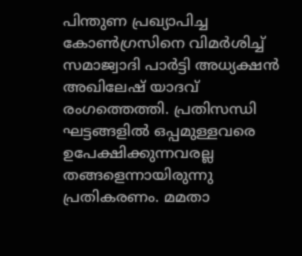പിന്തുണ പ്രഖ്യാപിച്ച കോൺഗ്രസിനെ വിമർശിച്ച് സമാജ്വാദി പാർട്ടി അധ്യക്ഷൻ അഖിലേഷ് യാദവ് രംഗത്തെത്തി. പ്രതിസന്ധി ഘട്ടങ്ങളിൽ ഒപ്പമുള്ളവരെ ഉപേക്ഷിക്കുന്നവരല്ല തങ്ങളെന്നായിരുന്നു പ്രതികരണം. മമതാ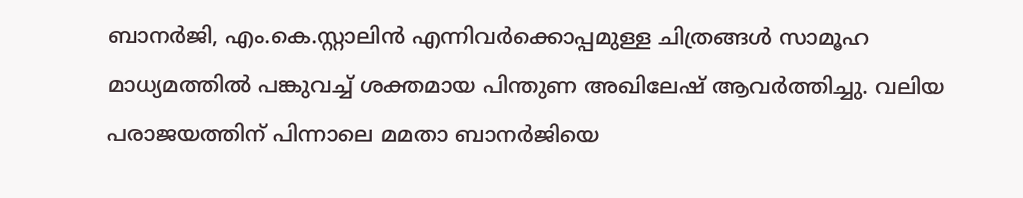ബാനർജി, എം.കെ.സ്റ്റാലിൻ എന്നിവർക്കൊപ്പമുള്ള ചിത്രങ്ങൾ സാമൂഹ മാധ്യമത്തിൽ പങ്കുവച്ച് ശക്തമായ പിന്തുണ അഖിലേഷ് ആവർത്തിച്ചു. വലിയ പരാജയത്തിന് പിന്നാലെ മമതാ ബാനർജിയെ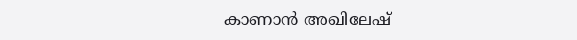കാണാൻ അഖിലേഷ്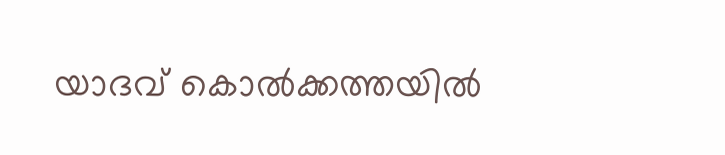യാദവ് കൊൽക്കത്തയിൽ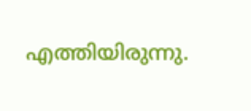എത്തിയിരുന്നു.